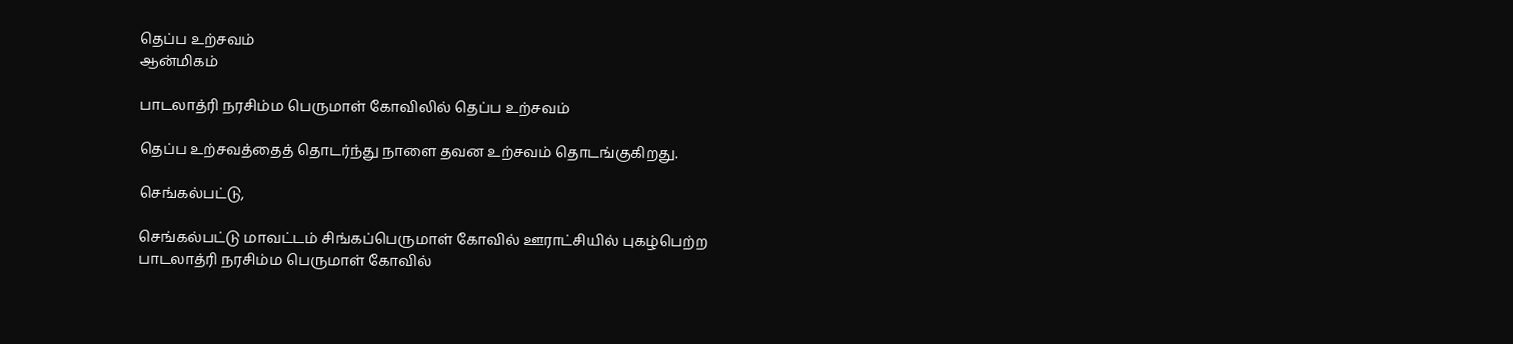தெப்ப உற்சவம்
ஆன்மிகம்

பாடலாத்ரி நரசிம்ம பெருமாள் கோவிலில் தெப்ப உற்சவம்

தெப்ப உற்சவத்தைத் தொடர்ந்து நாளை தவன உற்சவம் தொடங்குகிறது.

செங்கல்பட்டு,

செங்கல்பட்டு மாவட்டம் சிங்கப்பெருமாள் கோவில் ஊராட்சியில் புகழ்பெற்ற பாடலாத்ரி நரசிம்ம பெருமாள் கோவில்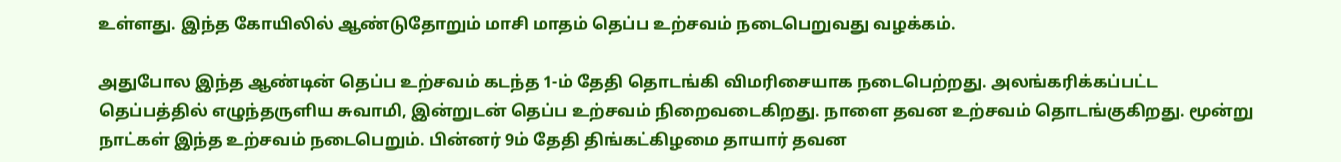உள்ளது. இந்த கோயிலில் ஆண்டுதோறும் மாசி மாதம் தெப்ப உற்சவம் நடைபெறுவது வழக்கம்.

அதுபோல இந்த ஆண்டின் தெப்ப உற்சவம் கடந்த 1-ம் தேதி தொடங்கி விமரிசையாக நடைபெற்றது. அலங்கரிக்கப்பட்ட தெப்பத்தில் எழுந்தருளிய சுவாமி, இன்றுடன் தெப்ப உற்சவம் நிறைவடைகிறது. நாளை தவன உற்சவம் தொடங்குகிறது. மூன்று நாட்கள் இந்த உற்சவம் நடைபெறும். பின்னர் 9ம் தேதி திங்கட்கிழமை தாயார் தவன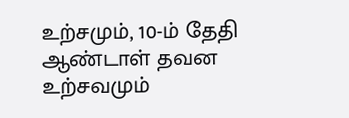உற்சமும், 10-ம் தேதி ஆண்டாள் தவன உற்சவமும்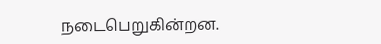நடைபெறுகின்றன.